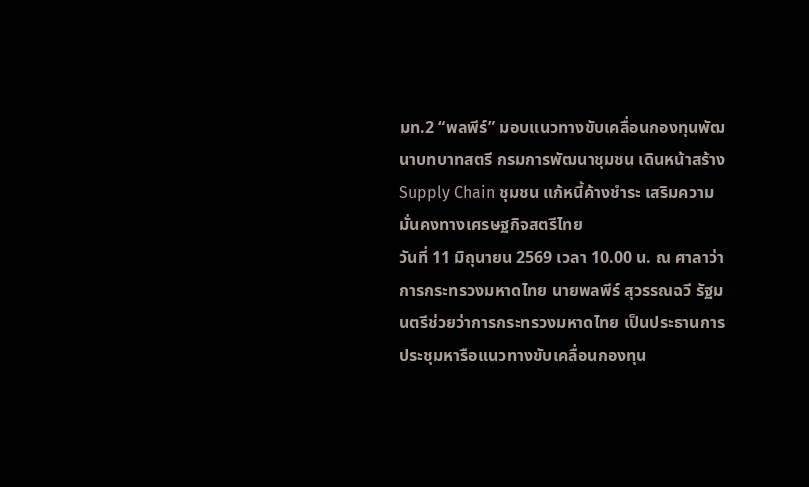มท.2 “พลพีร์” มอบแนวทางขับเคลื่อนกองทุนพัฒนาบทบาทสตรี กรมการพัฒนาชุมชน เดินหน้าสร้าง Supply Chain ชุมชน แก้หนี้ค้างชำระ เสริมความมั่นคงทางเศรษฐกิจสตรีไทย
วันที่ 11 มิถุนายน 2569 เวลา 10.00 น. ณ ศาลาว่าการกระทรวงมหาดไทย นายพลพีร์ สุวรรณฉวี รัฐมนตรีช่วยว่าการกระทรวงมหาดไทย เป็นประธานการประชุมหารือแนวทางขับเคลื่อนกองทุน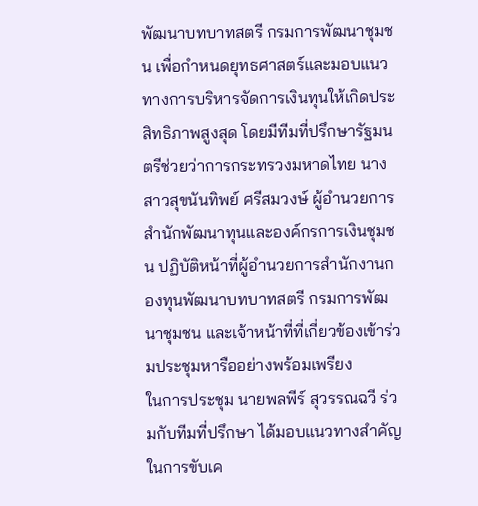พัฒนาบทบาทสตรี กรมการพัฒนาชุมชน เพื่อกำหนดยุทธศาสตร์และมอบแนวทางการบริหารจัดการเงินทุนให้เกิดประสิทธิภาพสูงสุด โดยมีทีมที่ปรึกษารัฐมนตรีช่วยว่าการกระทรวงมหาดไทย นางสาวสุขนันทิพย์ ศรีสมวงษ์ ผู้อำนวยการสำนักพัฒนาทุนและองค์กรการเงินชุมชน ปฏิบัติหน้าที่ผู้อำนวยการสำนักงานกองทุนพัฒนาบทบาทสตรี กรมการพัฒนาชุมชน และเจ้าหน้าที่ที่เกี่ยวข้องเข้าร่วมประชุมหารืออย่างพร้อมเพรียง
ในการประชุม นายพลพีร์ สุวรรณฉวี ร่วมกับทีมที่ปรึกษา ได้มอบแนวทางสำคัญในการขับเค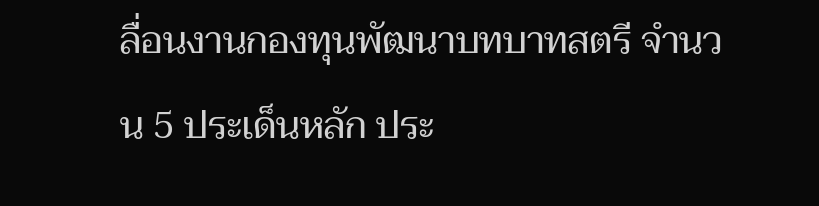ลื่อนงานกองทุนพัฒนาบทบาทสตรี จำนวน 5 ประเด็นหลัก ประ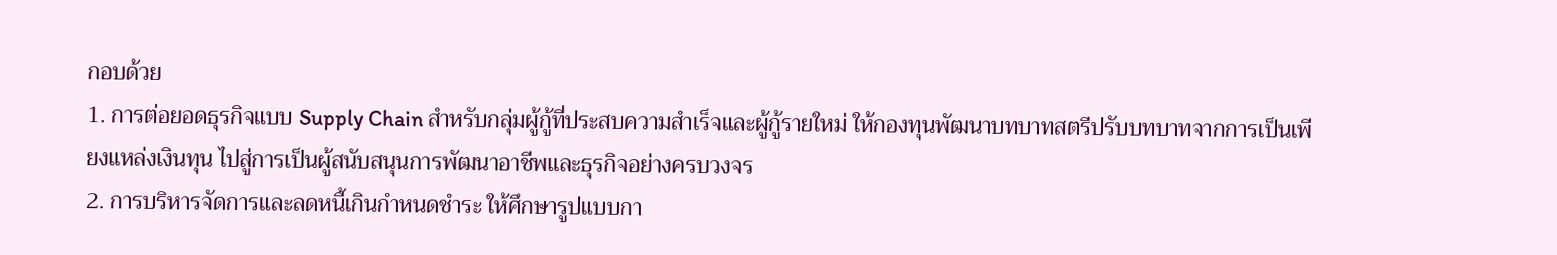กอบด้วย
1. การต่อยอดธุรกิจแบบ Supply Chain สำหรับกลุ่มผู้กู้ที่ประสบความสำเร็จและผู้กู้รายใหม่ ให้กองทุนพัฒนาบทบาทสตรีปรับบทบาทจากการเป็นเพียงแหล่งเงินทุน ไปสู่การเป็นผู้สนับสนุนการพัฒนาอาชีพและธุรกิจอย่างครบวงจร
2. การบริหารจัดการและลดหนี้เกินกำหนดชำระ ให้ศึกษารูปแบบกา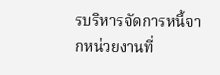รบริหารจัดการหนี้จากหน่วยงานที่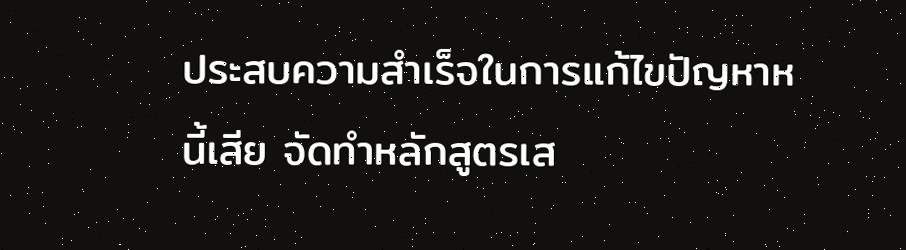ประสบความสำเร็จในการแก้ไขปัญหาหนี้เสีย จัดทำหลักสูตรเส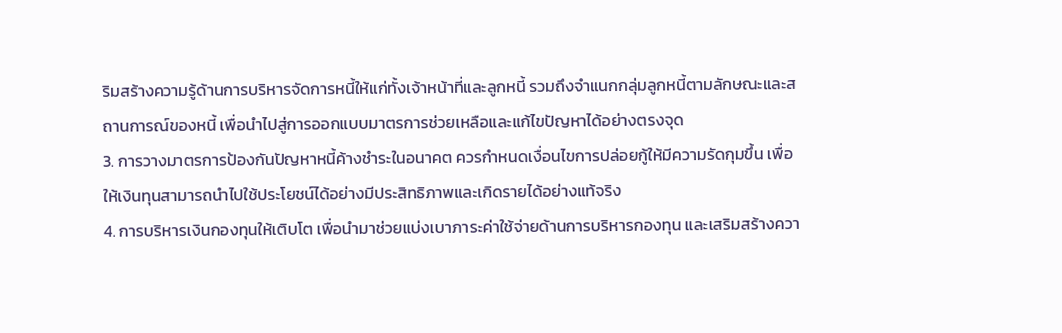ริมสร้างความรู้ด้านการบริหารจัดการหนี้ให้แก่ทั้งเจ้าหน้าที่และลูกหนี้ รวมถึงจำแนกกลุ่มลูกหนี้ตามลักษณะและสถานการณ์ของหนี้ เพื่อนำไปสู่การออกแบบมาตรการช่วยเหลือและแก้ไขปัญหาได้อย่างตรงจุด
3. การวางมาตรการป้องกันปัญหาหนี้ค้างชำระในอนาคต ควรกำหนดเงื่อนไขการปล่อยกู้ให้มีความรัดกุมขึ้น เพื่อให้เงินทุนสามารถนำไปใช้ประโยชน์ได้อย่างมีประสิทธิภาพและเกิดรายได้อย่างแท้จริง
4. การบริหารเงินกองทุนให้เติบโต เพื่อนำมาช่วยแบ่งเบาภาระค่าใช้จ่ายด้านการบริหารกองทุน และเสริมสร้างควา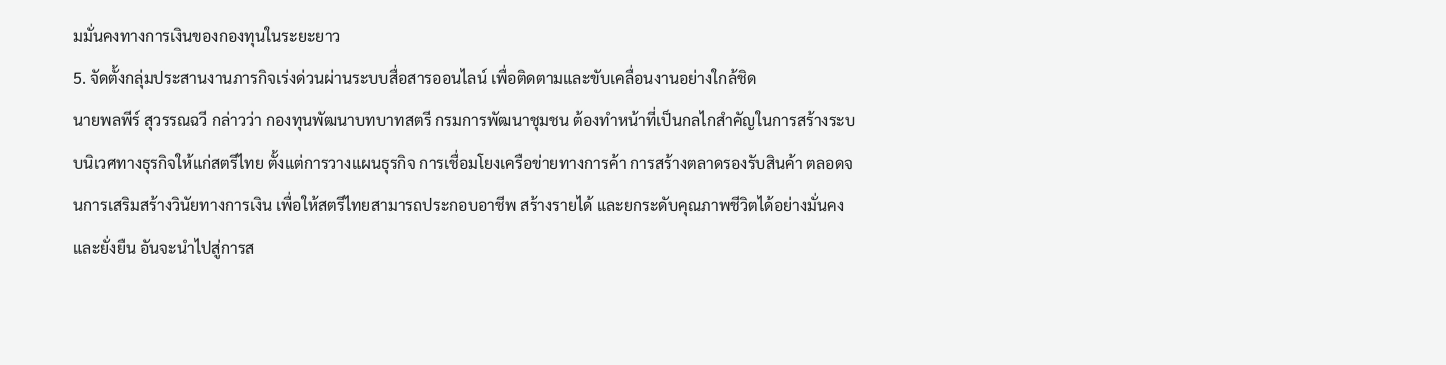มมั่นคงทางการเงินของกองทุนในระยะยาว
5. จัดตั้งกลุ่มประสานงานภารกิจเร่งด่วนผ่านระบบสื่อสารออนไลน์ เพื่อติดตามและขับเคลื่อนงานอย่างใกล้ชิด
นายพลพีร์ สุวรรณฉวี กล่าวว่า กองทุนพัฒนาบทบาทสตรี กรมการพัฒนาชุมชน ต้องทำหน้าที่เป็นกลไกสำคัญในการสร้างระบบนิเวศทางธุรกิจให้แก่สตรีไทย ตั้งแต่การวางแผนธุรกิจ การเชื่อมโยงเครือข่ายทางการค้า การสร้างตลาดรองรับสินค้า ตลอดจนการเสริมสร้างวินัยทางการเงิน เพื่อให้สตรีไทยสามารถประกอบอาชีพ สร้างรายได้ และยกระดับคุณภาพชีวิตได้อย่างมั่นคงและยั่งยืน อันจะนำไปสู่การส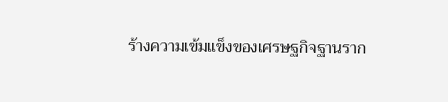ร้างความเข้มแข็งของเศรษฐกิจฐานราก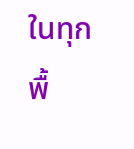ในทุกพื้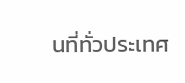นที่ทั่วประเทศ